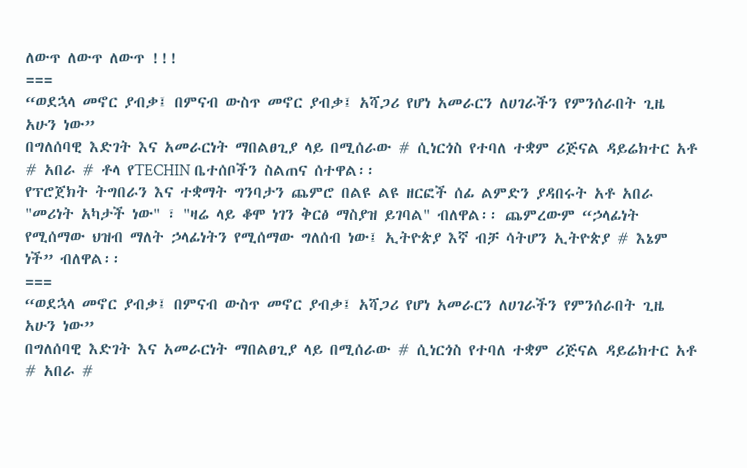ለውጥ ለውጥ ለውጥ !!!
===
“ወደኋላ መኖር ያብቃ፤ በምናብ ውስጥ መኖር ያብቃ፤ አሻጋሪ የሆነ አመራርን ለሀገራችን የምንሰራበት ጊዜ አሁን ነው”
በግለሰባዊ እድገት እና አመራርነት ማበልፀጊያ ላይ በሚሰራው # ሲነርጎስ የተባለ ተቋም ሪጅናል ዳይሬክተር አቶ
# አበራ # ቶላ የTECHIN ቤተሰቦችን ስልጠና ሰተዋል፡፡
የፕሮጀክት ትግበራን እና ተቋማት ግንባታን ጨምሮ በልዩ ልዩ ዘርፎች ሰፊ ልምድን ያዳበሩት አቶ አበራ "መሪነት አካታች ነው" ፣ "ዛሬ ላይ ቆሞ ነገን ቅርፅ ማስያዝ ይገባል" ብለዋል፡፡ ጨምረውም “ኃላፊነት የሚሰማው ህዝብ ማለት ኃላፊነትን የሚሰማው ግለሰብ ነው፤ ኢትዮጵያ እኛ ብቻ ሳትሆን ኢትዮጵያ # እኔም ነች” ብለዋል፡፡
===
“ወደኋላ መኖር ያብቃ፤ በምናብ ውስጥ መኖር ያብቃ፤ አሻጋሪ የሆነ አመራርን ለሀገራችን የምንሰራበት ጊዜ አሁን ነው”
በግለሰባዊ እድገት እና አመራርነት ማበልፀጊያ ላይ በሚሰራው # ሲነርጎስ የተባለ ተቋም ሪጅናል ዳይሬክተር አቶ
# አበራ #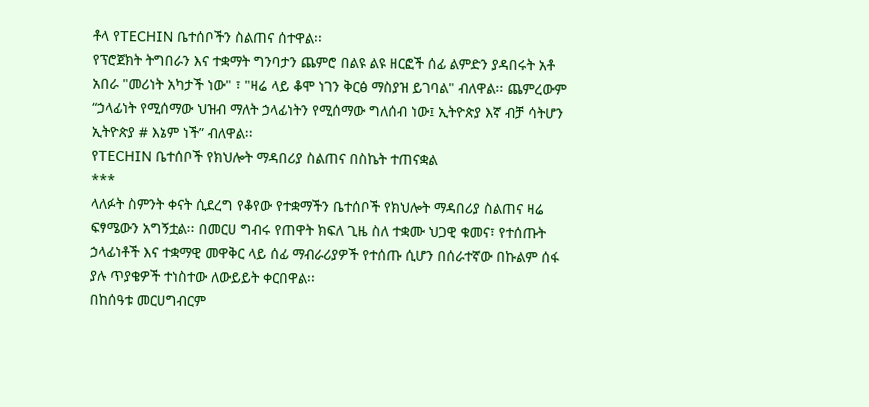ቶላ የTECHIN ቤተሰቦችን ስልጠና ሰተዋል፡፡
የፕሮጀክት ትግበራን እና ተቋማት ግንባታን ጨምሮ በልዩ ልዩ ዘርፎች ሰፊ ልምድን ያዳበሩት አቶ አበራ "መሪነት አካታች ነው" ፣ "ዛሬ ላይ ቆሞ ነገን ቅርፅ ማስያዝ ይገባል" ብለዋል፡፡ ጨምረውም “ኃላፊነት የሚሰማው ህዝብ ማለት ኃላፊነትን የሚሰማው ግለሰብ ነው፤ ኢትዮጵያ እኛ ብቻ ሳትሆን ኢትዮጵያ # እኔም ነች” ብለዋል፡፡
የTECHIN ቤተሰቦች የክህሎት ማዳበሪያ ስልጠና በስኬት ተጠናቋል
***
ላለፉት ስምንት ቀናት ሲደረግ የቆየው የተቋማችን ቤተሰቦች የክህሎት ማዳበሪያ ስልጠና ዛሬ ፍፃሜውን አግኝቷል፡፡ በመርሀ ግብሩ የጠዋት ክፍለ ጊዜ ስለ ተቋሙ ህጋዊ ቁመና፣ የተሰጡት ኃላፊነቶች እና ተቋማዊ መዋቅር ላይ ሰፊ ማብራሪያዎች የተሰጡ ሲሆን በሰራተኛው በኩልም ሰፋ ያሉ ጥያቄዎች ተነስተው ለውይይት ቀርበዋል፡፡
በከሰዓቱ መርሀግብርም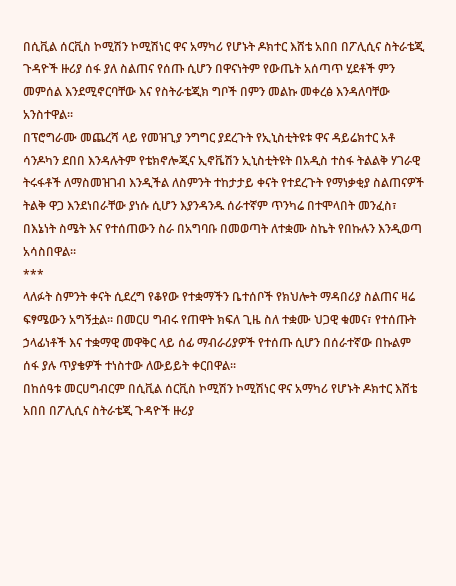በሲቪል ሰርቪስ ኮሚሽን ኮሚሽነር ዋና አማካሪ የሆኑት ዶክተር እሸቴ አበበ በፖሊሲና ስትራቴጂ ጉዳዮች ዙሪያ ሰፋ ያለ ስልጠና የሰጡ ሲሆን በዋናነትም የውጤት አሰጣጥ ሂደቶች ምን መምሰል እንደሚኖርባቸው እና የስትራቴጂክ ግቦች በምን መልኩ መቀረፅ እንዳለባቸው አንስተዋል፡፡
በፕሮግራሙ መጨረሻ ላይ የመዝጊያ ንግግር ያደረጉት የኢኒስቲትዩቱ ዋና ዳይሬክተር አቶ ሳንዶካን ደበበ እንዳሉትም የቴክኖሎጂና ኢኖቬሽን ኢኒስቲትዩት በአዲስ ተስፋ ትልልቅ ሃገራዊ ትሩፋቶች ለማስመዝገብ እንዲችል ለስምንት ተከታታይ ቀናት የተደረጉት የማነቃቂያ ስልጠናዎች ትልቅ ዋጋ እንደነበራቸው ያነሱ ሲሆን እያንዳንዱ ሰራተኛም ጥንካሬ በተሞላበት መንፈስ፣ በእኔነት ስሜት እና የተሰጠውን ስራ በአግባቡ በመወጣት ለተቋሙ ስኬት የበኩሉን እንዲወጣ አሳስበዋል፡፡
***
ላለፉት ስምንት ቀናት ሲደረግ የቆየው የተቋማችን ቤተሰቦች የክህሎት ማዳበሪያ ስልጠና ዛሬ ፍፃሜውን አግኝቷል፡፡ በመርሀ ግብሩ የጠዋት ክፍለ ጊዜ ስለ ተቋሙ ህጋዊ ቁመና፣ የተሰጡት ኃላፊነቶች እና ተቋማዊ መዋቅር ላይ ሰፊ ማብራሪያዎች የተሰጡ ሲሆን በሰራተኛው በኩልም ሰፋ ያሉ ጥያቄዎች ተነስተው ለውይይት ቀርበዋል፡፡
በከሰዓቱ መርሀግብርም በሲቪል ሰርቪስ ኮሚሽን ኮሚሽነር ዋና አማካሪ የሆኑት ዶክተር እሸቴ አበበ በፖሊሲና ስትራቴጂ ጉዳዮች ዙሪያ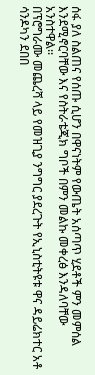ሰፋ ያለ ስልጠና የሰጡ ሲሆን በዋናነትም የውጤት አሰጣጥ ሂደቶች ምን መምሰል እንደሚኖርባቸው እና የስትራቴጂክ ግቦች በምን መልኩ መቀረፅ እንዳለባቸው አንስተዋል፡፡
በፕሮግራሙ መጨረሻ ላይ የመዝጊያ ንግግር ያደረጉት የኢኒስቲትዩቱ ዋና ዳይሬክተር አቶ ሳንዶካን ደበበ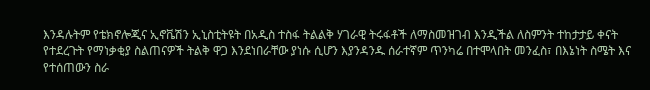እንዳሉትም የቴክኖሎጂና ኢኖቬሽን ኢኒስቲትዩት በአዲስ ተስፋ ትልልቅ ሃገራዊ ትሩፋቶች ለማስመዝገብ እንዲችል ለስምንት ተከታታይ ቀናት የተደረጉት የማነቃቂያ ስልጠናዎች ትልቅ ዋጋ እንደነበራቸው ያነሱ ሲሆን እያንዳንዱ ሰራተኛም ጥንካሬ በተሞላበት መንፈስ፣ በእኔነት ስሜት እና የተሰጠውን ስራ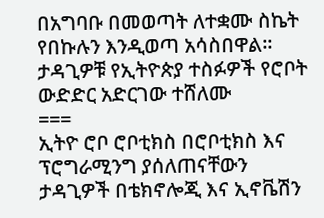በአግባቡ በመወጣት ለተቋሙ ስኬት የበኩሉን እንዲወጣ አሳስበዋል፡፡
ታዳጊዎቹ የኢትዮጵያ ተስፉዎች የሮቦት ውድድር አድርገው ተሸለሙ
===
ኢትዮ ሮቦ ሮቦቲክስ በሮቦቲክስ እና ፕሮግራሚንግ ያሰለጠናቸውን ታዳጊዎች በቴክኖሎጂ እና ኢኖቬሽን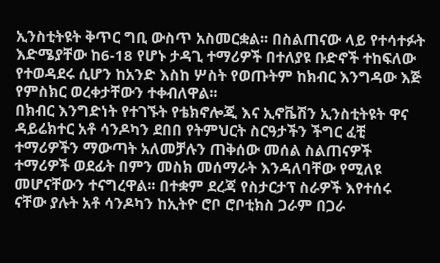ኢንስቲትዩት ቅጥር ግቢ ውስጥ አስመርቋል፡፡ በስልጠናው ላይ የተሳተፉት እድሜያቸው ከ6-18 የሆኑ ታዳጊ ተማሪዎች በተለያዩ ቡድኖች ተከፍለው የተወዳደሩ ሲሆን ከአንድ እስከ ሦስት የወጡትም ከክብር እንግዳው እጅ የምስክር ወረቀታቸውን ተቀብለዋል፡፡
በክብር እንግድነት የተገኙት የቴክኖሎጂ እና ኢኖቬሽን ኢንስቲትዩት ዋና ዳይሬክተር አቶ ሳንዶካን ደበበ የትምህርት ስርዓታችን ችግር ፈቺ ተማሪዎችን ማውጣት አለመቻሉን ጠቅሰው መሰል ስልጠናዎች ተማሪዎች ወደፊት በምን መስክ መሰማራት እንዳለባቸው የሚለዩ መሆናቸውን ተናግረዋል፡፡ በተቋም ደረጃ የስታርታፕ ስራዎች እየተሰሩ ናቸው ያሉት አቶ ሳንዶካን ከኢትዮ ሮቦ ሮቦቲክስ ጋራም በጋራ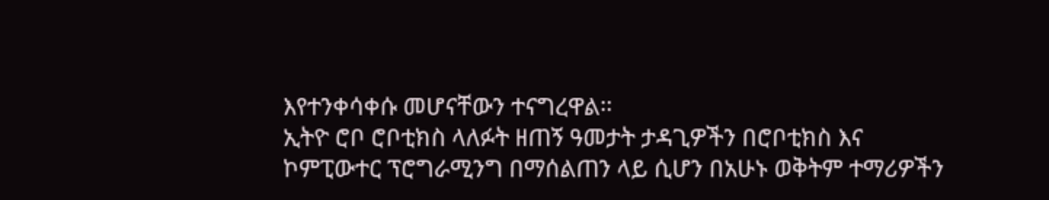እየተንቀሳቀሱ መሆናቸውን ተናግረዋል፡፡
ኢትዮ ሮቦ ሮቦቲክስ ላለፉት ዘጠኝ ዓመታት ታዳጊዎችን በሮቦቲክስ እና ኮምፒውተር ፕሮግራሚንግ በማሰልጠን ላይ ሲሆን በአሁኑ ወቅትም ተማሪዎችን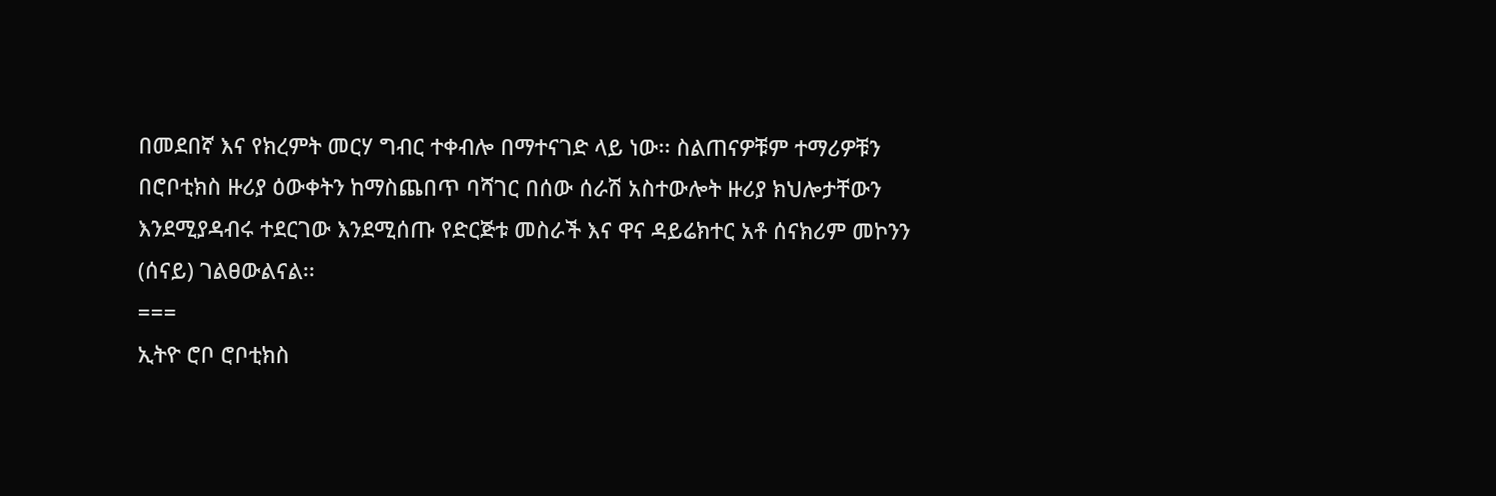በመደበኛ እና የክረምት መርሃ ግብር ተቀብሎ በማተናገድ ላይ ነው፡፡ ስልጠናዎቹም ተማሪዎቹን በሮቦቲክስ ዙሪያ ዕውቀትን ከማስጨበጥ ባሻገር በሰው ሰራሽ አስተውሎት ዙሪያ ክህሎታቸውን እንደሚያዳብሩ ተደርገው እንደሚሰጡ የድርጅቱ መስራች እና ዋና ዳይሬክተር አቶ ሰናክሪም መኮንን (ሰናይ) ገልፀውልናል፡፡
===
ኢትዮ ሮቦ ሮቦቲክስ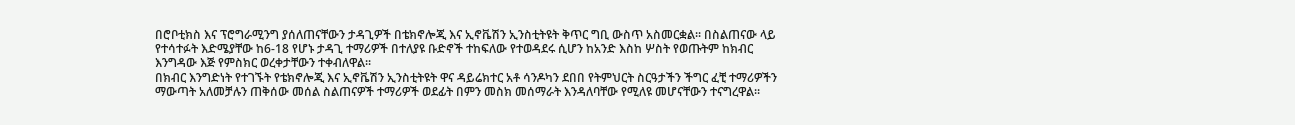በሮቦቲክስ እና ፕሮግራሚንግ ያሰለጠናቸውን ታዳጊዎች በቴክኖሎጂ እና ኢኖቬሽን ኢንስቲትዩት ቅጥር ግቢ ውስጥ አስመርቋል፡፡ በስልጠናው ላይ የተሳተፉት እድሜያቸው ከ6-18 የሆኑ ታዳጊ ተማሪዎች በተለያዩ ቡድኖች ተከፍለው የተወዳደሩ ሲሆን ከአንድ እስከ ሦስት የወጡትም ከክብር እንግዳው እጅ የምስክር ወረቀታቸውን ተቀብለዋል፡፡
በክብር እንግድነት የተገኙት የቴክኖሎጂ እና ኢኖቬሽን ኢንስቲትዩት ዋና ዳይሬክተር አቶ ሳንዶካን ደበበ የትምህርት ስርዓታችን ችግር ፈቺ ተማሪዎችን ማውጣት አለመቻሉን ጠቅሰው መሰል ስልጠናዎች ተማሪዎች ወደፊት በምን መስክ መሰማራት እንዳለባቸው የሚለዩ መሆናቸውን ተናግረዋል፡፡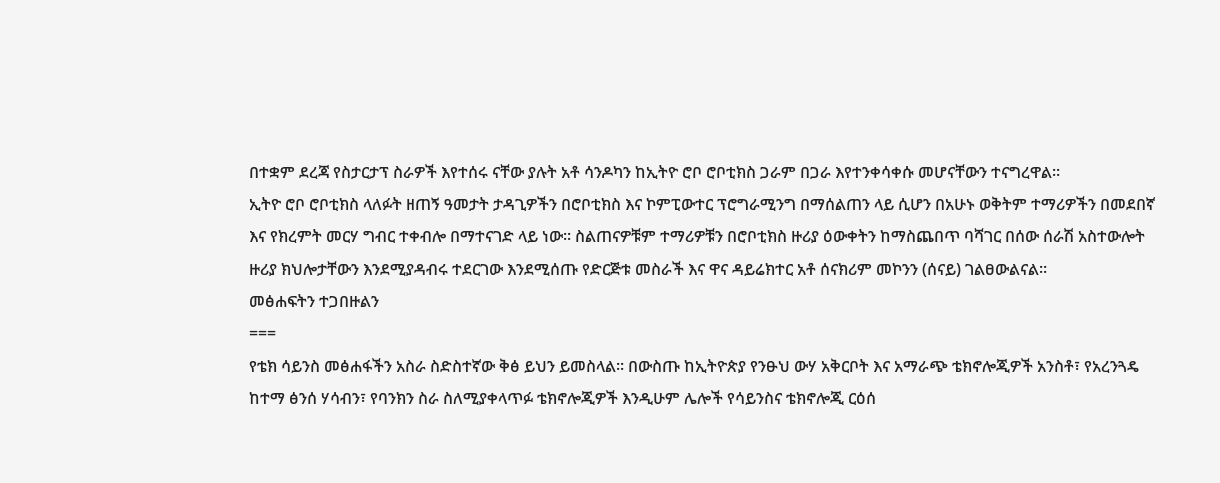በተቋም ደረጃ የስታርታፕ ስራዎች እየተሰሩ ናቸው ያሉት አቶ ሳንዶካን ከኢትዮ ሮቦ ሮቦቲክስ ጋራም በጋራ እየተንቀሳቀሱ መሆናቸውን ተናግረዋል፡፡
ኢትዮ ሮቦ ሮቦቲክስ ላለፉት ዘጠኝ ዓመታት ታዳጊዎችን በሮቦቲክስ እና ኮምፒውተር ፕሮግራሚንግ በማሰልጠን ላይ ሲሆን በአሁኑ ወቅትም ተማሪዎችን በመደበኛ እና የክረምት መርሃ ግብር ተቀብሎ በማተናገድ ላይ ነው፡፡ ስልጠናዎቹም ተማሪዎቹን በሮቦቲክስ ዙሪያ ዕውቀትን ከማስጨበጥ ባሻገር በሰው ሰራሽ አስተውሎት ዙሪያ ክህሎታቸውን እንደሚያዳብሩ ተደርገው እንደሚሰጡ የድርጅቱ መስራች እና ዋና ዳይሬክተር አቶ ሰናክሪም መኮንን (ሰናይ) ገልፀውልናል፡፡
መፅሐፍትን ተጋበዙልን
===
የቴክ ሳይንስ መፅሐፋችን አስራ ስድስተኛው ቅፅ ይህን ይመስላል፡፡ በውስጡ ከኢትዮጵያ የንፁህ ውሃ አቅርቦት እና አማራጭ ቴክኖሎጂዎች አንስቶ፣ የአረንጓዴ ከተማ ፅንሰ ሃሳብን፣ የባንክን ስራ ስለሚያቀላጥፉ ቴክኖሎጂዎች እንዲሁም ሌሎች የሳይንስና ቴክኖሎጂ ርዕሰ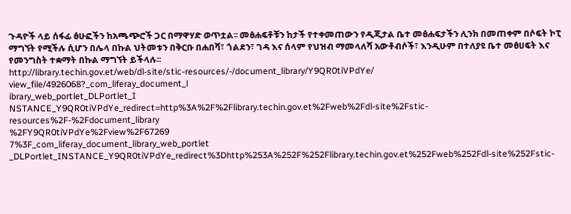ጉዳዮች ላይ ሰፋፊ ፅሁፎችን ከአጫጭሮች ጋር በማዋሃድ ወጥቷል፡፡ መፅሐፍቶቹን ከታች የተቀመጠውን የዲጂታል ቤተ መፅሐፍታችን ሊንክ በመጠቀም በሶፍት ኮፒ ማግኘት የሚችሉ ሲሆን በሌላ በኩል ህትመቱን በቅርቡ በሐበሻ፣ ጎልደን፣ ገዳ እና ሰላም የህዝብ ማመላለሻ አውቶብሶች፣ እንዲሁም በተለያዩ ቤተ መፅሀፍት እና የመንግስት ተቋማት በኩል ማግኘት ይችላሉ፡፡
http://library.techin.gov.et/web/dl-site/stic-resources/-/document_library/Y9QR0tiVPdYe/
view_file/4926068?_com_liferay_document_l
ibrary_web_portlet_DLPortlet_I
NSTANCE_Y9QR0tiVPdYe_redirect=http%3A%2F%2Flibrary.techin.gov.et%2Fweb%2Fdl-site%2Fstic-resources%2F-%2Fdocument_library
%2FY9QR0tiVPdYe%2Fview%2F67269
7%3F_com_liferay_document_library_web_portlet
_DLPortlet_INSTANCE_Y9QR0tiVPdYe_redirect%3Dhttp%253A%252F%252Flibrary.techin.gov.et%252Fweb%252Fdl-site%252Fstic-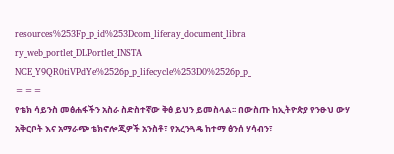resources%253Fp_p_id%253Dcom_liferay_document_libra
ry_web_portlet_DLPortlet_INSTA
NCE_Y9QR0tiVPdYe%2526p_p_lifecycle%253D0%2526p_p_
===
የቴክ ሳይንስ መፅሐፋችን አስራ ስድስተኛው ቅፅ ይህን ይመስላል፡፡ በውስጡ ከኢትዮጵያ የንፁህ ውሃ አቅርቦት እና አማራጭ ቴክኖሎጂዎች አንስቶ፣ የአረንጓዴ ከተማ ፅንሰ ሃሳብን፣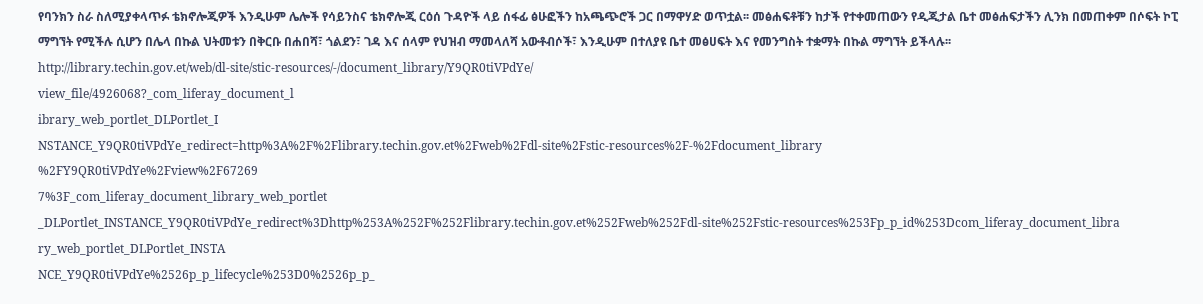የባንክን ስራ ስለሚያቀላጥፉ ቴክኖሎጂዎች እንዲሁም ሌሎች የሳይንስና ቴክኖሎጂ ርዕሰ ጉዳዮች ላይ ሰፋፊ ፅሁፎችን ከአጫጭሮች ጋር በማዋሃድ ወጥቷል፡፡ መፅሐፍቶቹን ከታች የተቀመጠውን የዲጂታል ቤተ መፅሐፍታችን ሊንክ በመጠቀም በሶፍት ኮፒ ማግኘት የሚችሉ ሲሆን በሌላ በኩል ህትመቱን በቅርቡ በሐበሻ፣ ጎልደን፣ ገዳ እና ሰላም የህዝብ ማመላለሻ አውቶብሶች፣ እንዲሁም በተለያዩ ቤተ መፅሀፍት እና የመንግስት ተቋማት በኩል ማግኘት ይችላሉ፡፡
http://library.techin.gov.et/web/dl-site/stic-resources/-/document_library/Y9QR0tiVPdYe/
view_file/4926068?_com_liferay_document_l
ibrary_web_portlet_DLPortlet_I
NSTANCE_Y9QR0tiVPdYe_redirect=http%3A%2F%2Flibrary.techin.gov.et%2Fweb%2Fdl-site%2Fstic-resources%2F-%2Fdocument_library
%2FY9QR0tiVPdYe%2Fview%2F67269
7%3F_com_liferay_document_library_web_portlet
_DLPortlet_INSTANCE_Y9QR0tiVPdYe_redirect%3Dhttp%253A%252F%252Flibrary.techin.gov.et%252Fweb%252Fdl-site%252Fstic-resources%253Fp_p_id%253Dcom_liferay_document_libra
ry_web_portlet_DLPortlet_INSTA
NCE_Y9QR0tiVPdYe%2526p_p_lifecycle%253D0%2526p_p_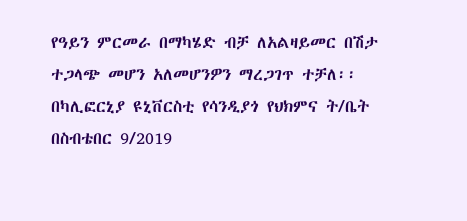የዓይን ምርመራ በማካሄድ ብቻ ለአልዛይመር በሽታ ተጋላጭ መሆን አለመሆንዎን ማረጋገጥ ተቻለ፡፡
በካሊፎርኒያ ዩኒቨርስቲ የሳንዲያጎ የህክምና ት/ቤት በስብቴበር 9/2019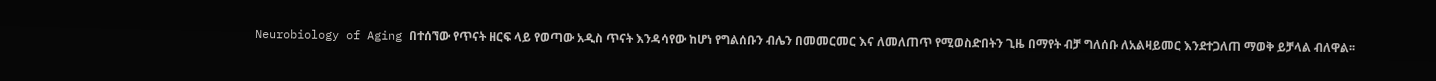Neurobiology of Aging በተሰኘው የጥናት ዘርፍ ላይ የወጣው አዲስ ጥናት እንዳሳየው ከሆነ የግልሰቡን ብሌን በመመርመር እና ለመለጠጥ የሚወስድበትን ጊዜ በማየት ብቻ ግለሰቡ ለአልዛይመር እንደተጋለጠ ማወቅ ይቻላል ብለዋል፡፡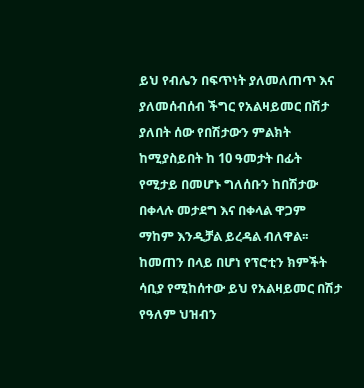ይህ የብሌን በፍጥነት ያለመለጠጥ እና ያለመሰብሰብ ችግር የአልዛይመር በሽታ ያለበት ሰው የበሽታውን ምልክት ከሚያስይበት ከ 10 ዓመታት በፊት የሚታይ በመሆኑ ግለሰቡን ከበሽታው በቀላሉ መታደግ እና በቀላል ዋጋም ማከም እንዲቻል ይረዳል ብለዋል፡፡
ከመጠን በላይ በሆነ የፕሮቲን ክምችት ሳቢያ የሚከሰተው ይህ የአልዛይመር በሽታ የዓለም ህዝብን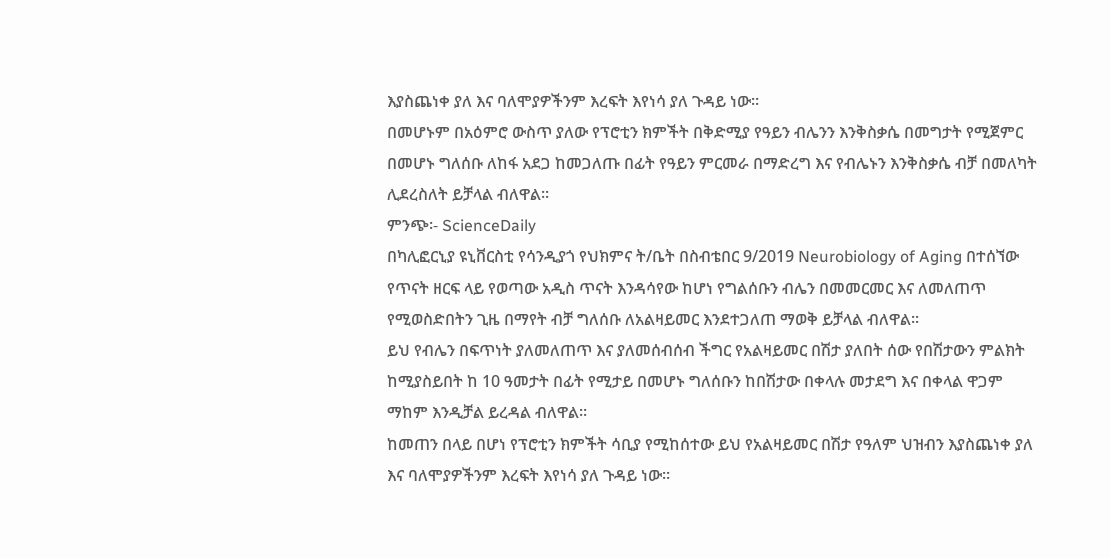እያስጨነቀ ያለ እና ባለሞያዎችንም እረፍት እየነሳ ያለ ጉዳይ ነው፡፡
በመሆኑም በአዕምሮ ውስጥ ያለው የፕሮቲን ክምችት በቅድሚያ የዓይን ብሌንን እንቅስቃሴ በመግታት የሚጀምር በመሆኑ ግለሰቡ ለከፋ አደጋ ከመጋለጡ በፊት የዓይን ምርመራ በማድረግ እና የብሌኑን እንቅስቃሴ ብቻ በመለካት ሊደረስለት ይቻላል ብለዋል፡፡
ምንጭ፡- ScienceDaily
በካሊፎርኒያ ዩኒቨርስቲ የሳንዲያጎ የህክምና ት/ቤት በስብቴበር 9/2019 Neurobiology of Aging በተሰኘው የጥናት ዘርፍ ላይ የወጣው አዲስ ጥናት እንዳሳየው ከሆነ የግልሰቡን ብሌን በመመርመር እና ለመለጠጥ የሚወስድበትን ጊዜ በማየት ብቻ ግለሰቡ ለአልዛይመር እንደተጋለጠ ማወቅ ይቻላል ብለዋል፡፡
ይህ የብሌን በፍጥነት ያለመለጠጥ እና ያለመሰብሰብ ችግር የአልዛይመር በሽታ ያለበት ሰው የበሽታውን ምልክት ከሚያስይበት ከ 10 ዓመታት በፊት የሚታይ በመሆኑ ግለሰቡን ከበሽታው በቀላሉ መታደግ እና በቀላል ዋጋም ማከም እንዲቻል ይረዳል ብለዋል፡፡
ከመጠን በላይ በሆነ የፕሮቲን ክምችት ሳቢያ የሚከሰተው ይህ የአልዛይመር በሽታ የዓለም ህዝብን እያስጨነቀ ያለ እና ባለሞያዎችንም እረፍት እየነሳ ያለ ጉዳይ ነው፡፡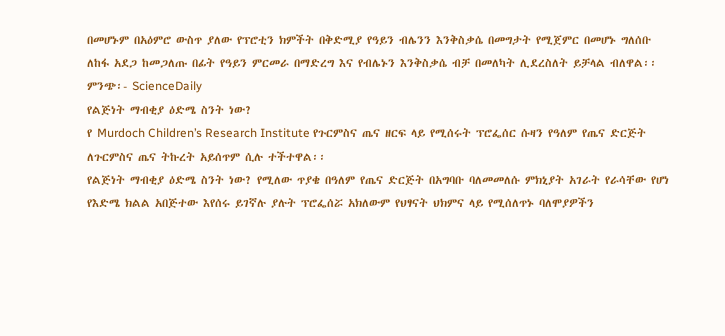በመሆኑም በአዕምሮ ውስጥ ያለው የፕሮቲን ክምችት በቅድሚያ የዓይን ብሌንን እንቅስቃሴ በመግታት የሚጀምር በመሆኑ ግለሰቡ ለከፋ አደጋ ከመጋለጡ በፊት የዓይን ምርመራ በማድረግ እና የብሌኑን እንቅስቃሴ ብቻ በመለካት ሊደረስለት ይቻላል ብለዋል፡፡
ምንጭ፡- ScienceDaily
የልጅነት ማብቂያ ዕድሜ ስንት ነው?
የ Murdoch Children’s Research Institute የጉርምስና ጤና ዘርፍ ላይ የሚሰሩት ፕሮፌሰር ሱዛን የዓለም የጤና ድርጅት ለጉርምስና ጤና ትኩረት አይሰጥም ሲሉ ተችተዋል፡፡
የልጅነት ማብቂያ ዕድሜ ስንት ነው? የሚለው ጥያቄ በዓለም የጤና ድርጅት በአግባቡ ባለመመለሱ ምክኒያት አገራት የራሳቸው የሆነ የእድሜ ክልል አበጅተው እየሰሩ ይገኛሉ ያሉት ፕሮፌሰሯ አክለውም የህፃናት ህክምና ላይ የሚሰለጥኑ ባለሞያዎችን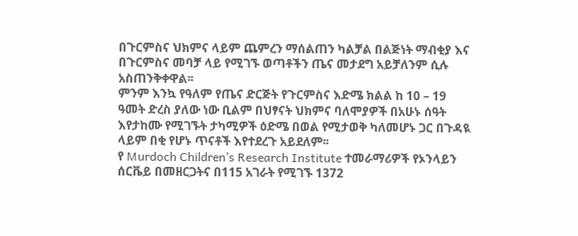በጉርምስና ህክምና ላይም ጨምረን ማሰልጠን ካልቻል በልጅነት ማብቂያ እና በጉርምስና መባቻ ላይ የሚገኙ ወጣቶችን ጤና መታደግ አይቻለንም ሲሉ አስጠንቅቀዋል፡፡
ምንም እንኳ የዓለም የጤና ድርጅት የጉርምስና እድሜ ክልል ከ 10 – 19 ዓመት ድረስ ያለው ነው ቢልም በህፃናት ህክምና ባለሞያዎች በአሁኑ ሰዓት እየታከሙ የሚገኙት ታካሚዎች ዕድሜ በወል የሚታወቅ ካለመሆኑ ጋር በጉዳዪ ላይም በቂ የሆኑ ጥናቶች እየተደረጉ አይደለም፡፡
የ Murdoch Children’s Research Institute ተመራማሪዎች የኦንላይን ሰርቬይ በመዘርጋትና በ115 አገራት የሚገኙ 1372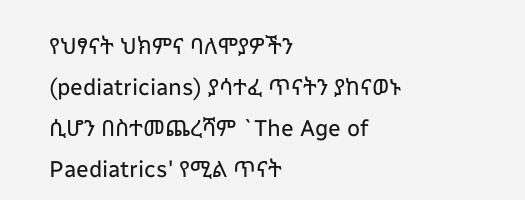የህፃናት ህክምና ባለሞያዎችን (pediatricians) ያሳተፈ ጥናትን ያከናወኑ ሲሆን በስተመጨረሻም `The Age of Paediatrics' የሚል ጥናት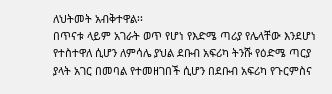ለህትመት አብቅተዋል፡፡
በጥናቱ ላይም አገራት ወጥ የሆነ የእድሜ ጣሪያ የሌላቸው እንደሆነ የተስተዋለ ሲሆን ለምሳሌ ያህል ደቡብ አፍሪካ ትንሹ የዕድሜ ጣርያ ያላት አገር በመባል የተመዘገበች ሲሆን በደቡብ አፍሪካ የጉርምስና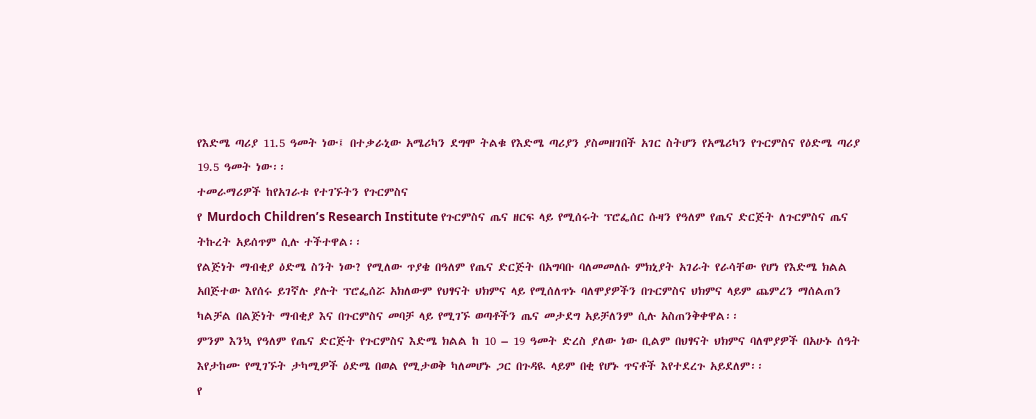የእድሜ ጣሪያ 11.5 ዓመት ነው፤ በተቃራኒው አሜሪካን ደግሞ ትልቁ የእድሜ ጣሪያን ያስመዘገበች አገር ስትሆን የአሜሪካን የጉርምስና የዕድሜ ጣሪያ 19.5 ዓመት ነው፡፡
ተመራማሪዎች ከየአገራቱ የተገኙትን የጉርምስና
የ Murdoch Children’s Research Institute የጉርምስና ጤና ዘርፍ ላይ የሚሰሩት ፕሮፌሰር ሱዛን የዓለም የጤና ድርጅት ለጉርምስና ጤና ትኩረት አይሰጥም ሲሉ ተችተዋል፡፡
የልጅነት ማብቂያ ዕድሜ ስንት ነው? የሚለው ጥያቄ በዓለም የጤና ድርጅት በአግባቡ ባለመመለሱ ምክኒያት አገራት የራሳቸው የሆነ የእድሜ ክልል አበጅተው እየሰሩ ይገኛሉ ያሉት ፕሮፌሰሯ አክለውም የህፃናት ህክምና ላይ የሚሰለጥኑ ባለሞያዎችን በጉርምስና ህክምና ላይም ጨምረን ማሰልጠን ካልቻል በልጅነት ማብቂያ እና በጉርምስና መባቻ ላይ የሚገኙ ወጣቶችን ጤና መታደግ አይቻለንም ሲሉ አስጠንቅቀዋል፡፡
ምንም እንኳ የዓለም የጤና ድርጅት የጉርምስና እድሜ ክልል ከ 10 – 19 ዓመት ድረስ ያለው ነው ቢልም በህፃናት ህክምና ባለሞያዎች በአሁኑ ሰዓት እየታከሙ የሚገኙት ታካሚዎች ዕድሜ በወል የሚታወቅ ካለመሆኑ ጋር በጉዳዪ ላይም በቂ የሆኑ ጥናቶች እየተደረጉ አይደለም፡፡
የ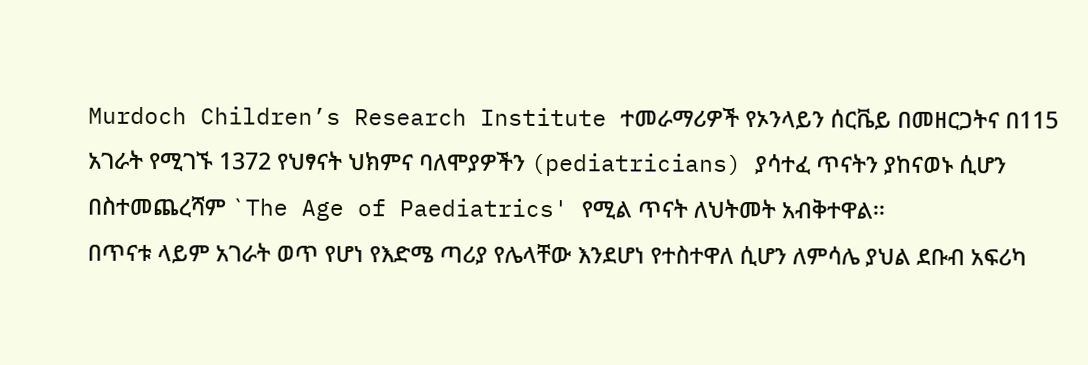Murdoch Children’s Research Institute ተመራማሪዎች የኦንላይን ሰርቬይ በመዘርጋትና በ115 አገራት የሚገኙ 1372 የህፃናት ህክምና ባለሞያዎችን (pediatricians) ያሳተፈ ጥናትን ያከናወኑ ሲሆን በስተመጨረሻም `The Age of Paediatrics' የሚል ጥናት ለህትመት አብቅተዋል፡፡
በጥናቱ ላይም አገራት ወጥ የሆነ የእድሜ ጣሪያ የሌላቸው እንደሆነ የተስተዋለ ሲሆን ለምሳሌ ያህል ደቡብ አፍሪካ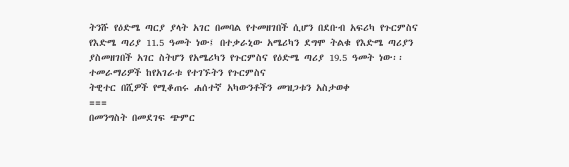ትንሹ የዕድሜ ጣርያ ያላት አገር በመባል የተመዘገበች ሲሆን በደቡብ አፍሪካ የጉርምስና የእድሜ ጣሪያ 11.5 ዓመት ነው፤ በተቃራኒው አሜሪካን ደግሞ ትልቁ የእድሜ ጣሪያን ያስመዘገበች አገር ስትሆን የአሜሪካን የጉርምስና የዕድሜ ጣሪያ 19.5 ዓመት ነው፡፡
ተመራማሪዎች ከየአገራቱ የተገኙትን የጉርምስና
ትዊተር በሺዎች የሚቆጠሩ ሐሰተኛ አካውንቶችን መዝጋቱን አስታወቀ
===
በመንግስት በመደገፍ ጭምር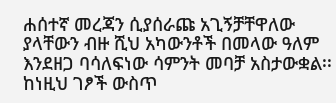ሐሰተኛ መረጃን ሲያሰራጩ አጊኝቻቸዋለው ያላቸውን ብዙ ሺህ አካውንቶች በመላው ዓለም እንደዘጋ ባሳለፍነው ሳምንት መባቻ አስታውቋል፡፡ ከነዚህ ገፆች ውስጥ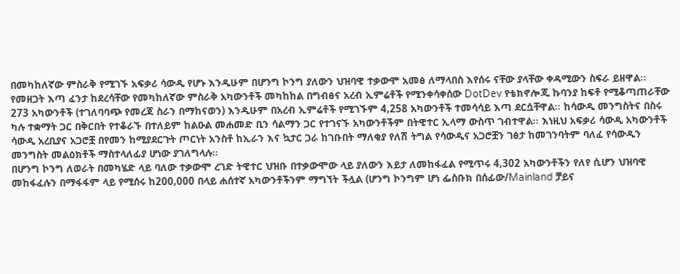በመካከለኛው ምስራቅ የሚገኙ አፍቃሪ ሳውዲ የሆኑ እንዲሁም በሆንግ ኮንግ ያለውን ህዝባዊ ተቃውሞ አመፅ ለማላበስ እየሰሩ ናቸው ያላቸው ቀዳሚውን ስፍራ ይዘዋል፡፡
የመዘጋት እጣ ፈንታ ከደረሳቸው የመካከለኛው ምስራቅ አካውንቶች መካከከል በግብፅና አረብ ኢምሬቶች የሚንቀሳቀሰው DotDev የቴክኖሎጂ ኩባንያ ከፍቶ የሚቆጣጠራቸው 273 አካውንቶች (ተገለባባጭ የመረጃ ስራን በማከናወን) እንዲሁም በአረብ ኢምሬቶች የሚገኙም 4,258 አካውንቶች ተመሳሳይ እጣ ደርሷቸዋል፡፡ ከሳውዲ መንግስትና በስሩ ካሉ ተቋማት ጋር በቅርበት የተቆራኙ በተለይም ከልዑል መሐመድ ቢን ሳልማን ጋር የተገናኙ አካውንቶችም በትዊተር ኢላማ ውስጥ ገብተዋል፡፡ እነዚህ አፍቃሪ ሳውዲ አካውንቶች ሳውዲ አረቢያና አጋሮቿ በየመን ከሚያደርጉት ጦርነት አንስቶ ከኢራን እና ኳታር ጋራ ከገቡበት ማለቂያ የለሽ ትግል የሳውዲና አጋሮቿን ገፅታ ከመገንባትም ባለፈ የሳውዲን መንግስት መልዕክቶች ማስተላለፊያ ሆነው ያገለግላሉ፡፡
በሆንግ ኮንግ ለወራት በመካሄድ ላይ ባለው ተቃውሞ ረገድ ትዊተር ህዝቡ በተቃውሞው ላይ ያለውን እይታ ለመከፋፈል የሚጥሩ 4,302 አካውንቶችን የለየ ሲሆን ህዝባዊ መከፋፈሉን በማፋፋም ላይ የሚሰሩ ከ200,000 በላይ ሐሰተኛ አካውንቶችንም ማግኘት ችሏል (ሆንግ ኮንግም ሆነ ፌስቡክ በሰፊው/Mainland ቻይና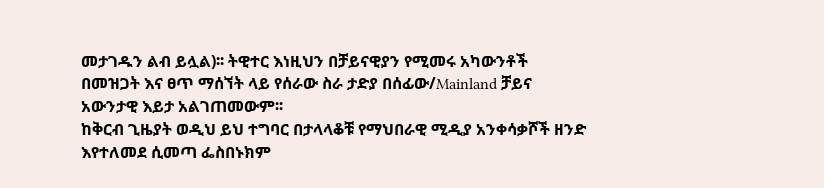መታገዱን ልብ ይሏል)፡፡ ትዊተር እነዚህን በቻይናዊያን የሚመሩ አካውንቶች በመዝጋት እና ፀጥ ማሰኘት ላይ የሰራው ስራ ታድያ በሰፊው/Mainland ቻይና አውንታዊ እይታ አልገጠመውም፡፡
ከቅርብ ጊዜያት ወዲህ ይህ ተግባር በታላላቆቹ የማህበራዊ ሚዲያ አንቀሳቃሾች ዘንድ እየተለመደ ሲመጣ ፌስበኑክም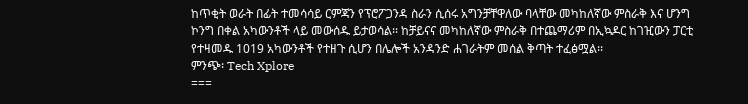ከጥቂት ወራት በፊት ተመሳሳይ ርምጃን የፕሮፖጋንዳ ስራን ሲሰሩ አግንቻቸዋለው ባላቸው መካከለኛው ምስራቅ እና ሆንግ ኮንግ በቀል አካውንቶች ላይ መውሰዱ ይታወሳል፡፡ ከቻይናና መካከለኛው ምስራቅ በተጨማሪም በኢኳዶር ከገዢውን ፓርቲ የተዛመዱ 1019 አካውንቶች የተዘጉ ሲሆን በሌሎች አንዳንድ ሐገራትም መሰል ቅጣት ተፈፅሟል፡፡
ምንጭ፡ Tech Xplore
===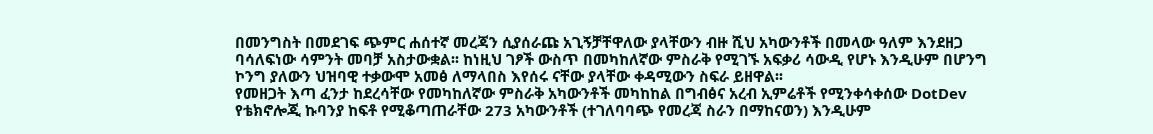በመንግስት በመደገፍ ጭምር ሐሰተኛ መረጃን ሲያሰራጩ አጊኝቻቸዋለው ያላቸውን ብዙ ሺህ አካውንቶች በመላው ዓለም እንደዘጋ ባሳለፍነው ሳምንት መባቻ አስታውቋል፡፡ ከነዚህ ገፆች ውስጥ በመካከለኛው ምስራቅ የሚገኙ አፍቃሪ ሳውዲ የሆኑ እንዲሁም በሆንግ ኮንግ ያለውን ህዝባዊ ተቃውሞ አመፅ ለማላበስ እየሰሩ ናቸው ያላቸው ቀዳሚውን ስፍራ ይዘዋል፡፡
የመዘጋት እጣ ፈንታ ከደረሳቸው የመካከለኛው ምስራቅ አካውንቶች መካከከል በግብፅና አረብ ኢምሬቶች የሚንቀሳቀሰው DotDev የቴክኖሎጂ ኩባንያ ከፍቶ የሚቆጣጠራቸው 273 አካውንቶች (ተገለባባጭ የመረጃ ስራን በማከናወን) እንዲሁም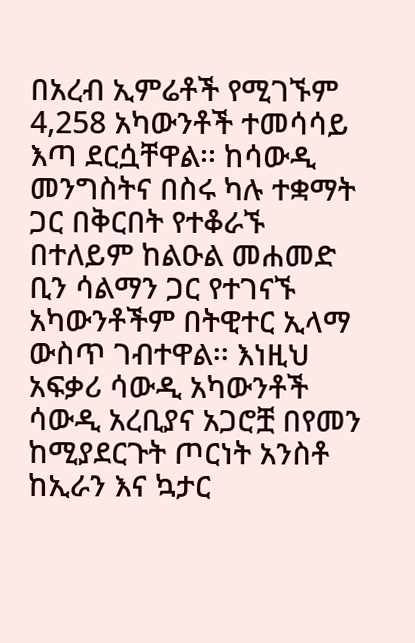በአረብ ኢምሬቶች የሚገኙም 4,258 አካውንቶች ተመሳሳይ እጣ ደርሷቸዋል፡፡ ከሳውዲ መንግስትና በስሩ ካሉ ተቋማት ጋር በቅርበት የተቆራኙ በተለይም ከልዑል መሐመድ ቢን ሳልማን ጋር የተገናኙ አካውንቶችም በትዊተር ኢላማ ውስጥ ገብተዋል፡፡ እነዚህ አፍቃሪ ሳውዲ አካውንቶች ሳውዲ አረቢያና አጋሮቿ በየመን ከሚያደርጉት ጦርነት አንስቶ ከኢራን እና ኳታር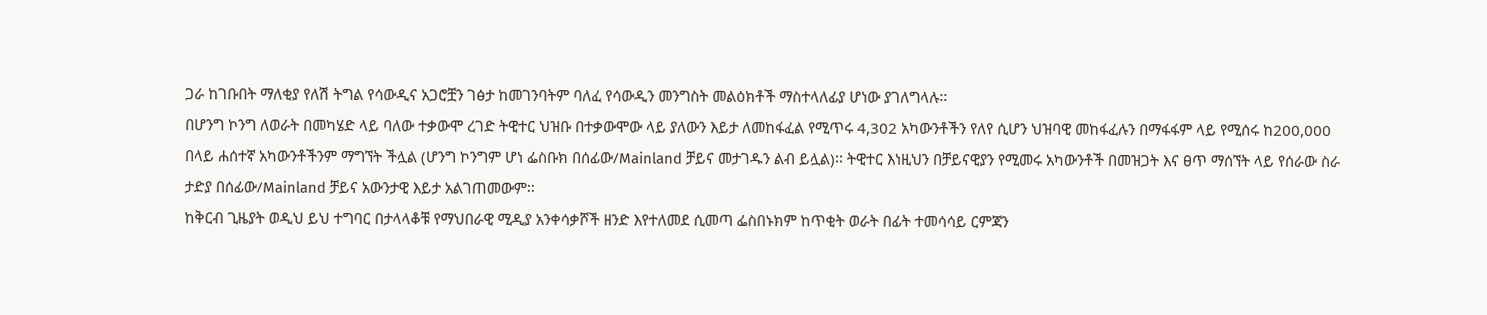ጋራ ከገቡበት ማለቂያ የለሽ ትግል የሳውዲና አጋሮቿን ገፅታ ከመገንባትም ባለፈ የሳውዲን መንግስት መልዕክቶች ማስተላለፊያ ሆነው ያገለግላሉ፡፡
በሆንግ ኮንግ ለወራት በመካሄድ ላይ ባለው ተቃውሞ ረገድ ትዊተር ህዝቡ በተቃውሞው ላይ ያለውን እይታ ለመከፋፈል የሚጥሩ 4,302 አካውንቶችን የለየ ሲሆን ህዝባዊ መከፋፈሉን በማፋፋም ላይ የሚሰሩ ከ200,000 በላይ ሐሰተኛ አካውንቶችንም ማግኘት ችሏል (ሆንግ ኮንግም ሆነ ፌስቡክ በሰፊው/Mainland ቻይና መታገዱን ልብ ይሏል)፡፡ ትዊተር እነዚህን በቻይናዊያን የሚመሩ አካውንቶች በመዝጋት እና ፀጥ ማሰኘት ላይ የሰራው ስራ ታድያ በሰፊው/Mainland ቻይና አውንታዊ እይታ አልገጠመውም፡፡
ከቅርብ ጊዜያት ወዲህ ይህ ተግባር በታላላቆቹ የማህበራዊ ሚዲያ አንቀሳቃሾች ዘንድ እየተለመደ ሲመጣ ፌስበኑክም ከጥቂት ወራት በፊት ተመሳሳይ ርምጃን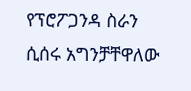የፕሮፖጋንዳ ስራን ሲሰሩ አግንቻቸዋለው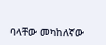ባላቸው መካከለኛው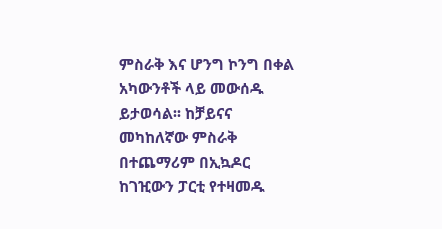ምስራቅ እና ሆንግ ኮንግ በቀል አካውንቶች ላይ መውሰዱ ይታወሳል፡፡ ከቻይናና መካከለኛው ምስራቅ በተጨማሪም በኢኳዶር ከገዢውን ፓርቲ የተዛመዱ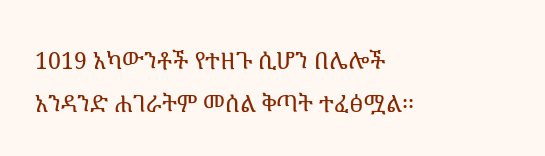1019 አካውንቶች የተዘጉ ሲሆን በሌሎች አንዳንድ ሐገራትም መሰል ቅጣት ተፈፅሟል፡፡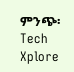ምንጭ፡ Tech Xplore